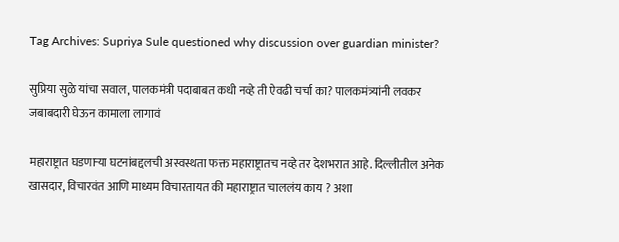Tag Archives: Supriya Sule questioned why discussion over guardian minister?

सुप्रिया सुळे यांचा सवाल, पालकमंत्री पदाबाबत कधी नव्हे ती ऐवढी चर्चा का? पालकमंत्र्यांनी लवकर जबाबदारी घेऊन कामाला लागावं

महाराष्ट्रात घडणाऱ्या घटनांबद्दलची अस्वस्थता फक्त महाराष्ट्रातच नव्हे तर देशभरात आहे. दिल्लीतील अनेक खासदार, विचारवंत आणि माध्यम विचारतायत की महाराष्ट्रात चाललंय काय ? अशा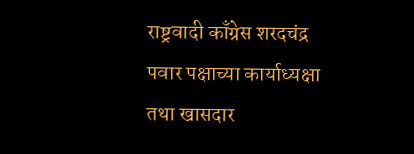राष्ट्रवादी काँग्रेस शरदचंद्र पवार पक्षाच्या कार्याध्यक्षा तथा खासदार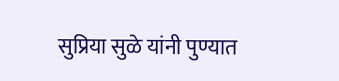सुप्रिया सुळे यांनी पुण्यात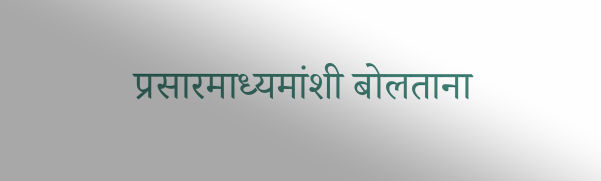प्रसारमाध्यमांशी बोलताना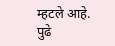म्हटले आहे. पुढे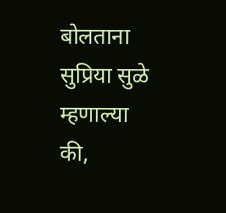बोलताना सुप्रिया सुळे म्हणाल्या की,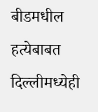बीडमधील हत्येबाबत दिल्लीमध्येही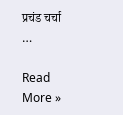प्रचंड चर्चा …

Read More »